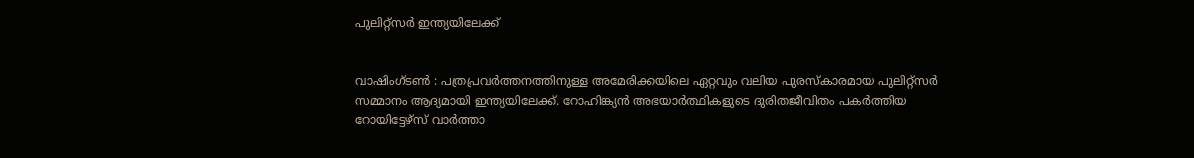പുലിറ്റ്സർ ഇന്ത്യയിലേക്ക്


വാഷിംഗ്ടൺ : പത്രപ്രവർത്തനത്തിനുള്ള അമേരിക്കയിലെ ഏറ്റവും വലിയ പുരസ്കാരമായ പുലിറ്റ്സർ സമ്മാനം ആദ്യമായി ഇന്ത്യയിലേക്ക്. റോഹിങ്ക്യൻ അഭയാർത്ഥികളുടെ ദുരിതജീവിതം പകർത്തിയ റോയിട്ടേഴ്സ് വാർത്താ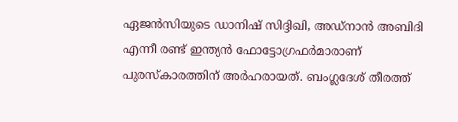ഏജൻസിയുടെ ഡാനിഷ് സിദ്ദിഖി, അഡ്നാൻ അബിദി എന്നീ രണ്ട് ഇന്ത്യൻ ഫോട്ടോഗ്രഫർമാരാണ് പുരസ്കാരത്തിന് അർഹരായത്. ബംഗ്ലദേശ് തീരത്ത്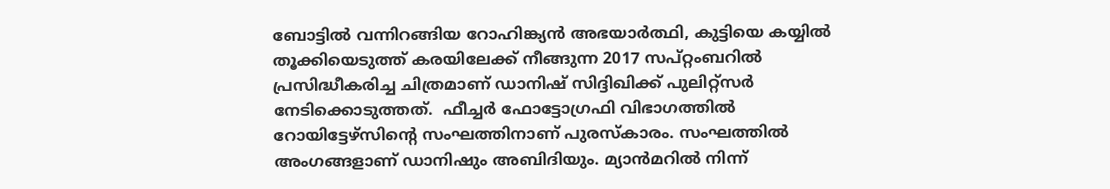ബോട്ടിൽ വന്നിറങ്ങിയ റോഹിങ്ക്യൻ അഭയാർത്ഥി, കുട്ടിയെ കയ്യിൽ തൂക്കിയെടുത്ത് കരയിലേക്ക് നീങ്ങുന്ന 2017 സപ്റ്റംബറിൽ പ്രസിദ്ധീകരിച്ച ചിത്രമാണ് ഡാനിഷ് സിദ്ദിഖിക്ക് പുലിറ്റ്സർ നേടിക്കൊടുത്തത്.  ഫീച്ചർ ഫോട്ടോഗ്രഫി വിഭാഗത്തിൽ റോയിട്ടേഴ്സിന്റെ സംഘത്തിനാണ് പുരസ്കാരം. സംഘത്തിൽ അംഗങ്ങളാണ് ഡാനിഷും അബിദിയും. മ്യാൻമറിൽ നിന്ന്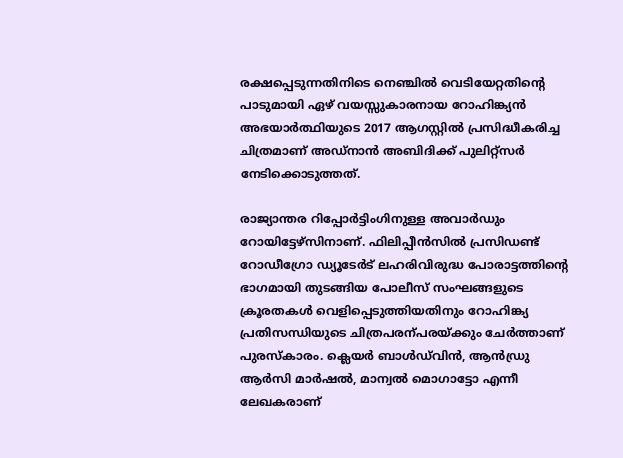രക്ഷപ്പെടുന്നതിനിടെ നെഞ്ചിൽ വെടിയേറ്റതിന്റെ പാടുമായി ഏഴ് വയസ്സുകാരനായ റോഹിങ്ക്യൻ അഭയാർത്ഥിയുടെ 2017 ആഗസ്റ്റിൽ പ്രസിദ്ധീകരിച്ച ചിത്രമാണ് അഡ്നാൻ അബിദിക്ക് പുലിറ്റ്സർ നേടിക്കൊടുത്തത്.

രാജ്യാന്തര റിപ്പോർട്ടിംഗിനുള്ള അവാർഡും റോയിട്ടേഴ്സിനാണ്. ഫിലിപ്പീൻസിൽ പ്രസിഡണ്ട് റോഡീഗ്രോ ഡ്യൂടേർട് ലഹരിവിരുദ്ധ പോരാട്ടത്തിന്റെ ഭാഗമായി തുടങ്ങിയ പോലീസ് സംഘങ്ങളുടെ ക്രൂരതകൾ വെളിപ്പെടുത്തിയതിനും റോഹിങ്ക്യ പ്രതിസന്ധിയുടെ ചിത്രപരന്പരയ്ക്കും ചേർത്താണ് പുരസ്കാരം. ക്ലെയർ ബാൾഡ്‍വിൻ, ആൻഡ്രു ആർസി മാർഷൽ, മാന്വൽ മൊഗാട്ടോ എന്നീ ലേഖകരാണ്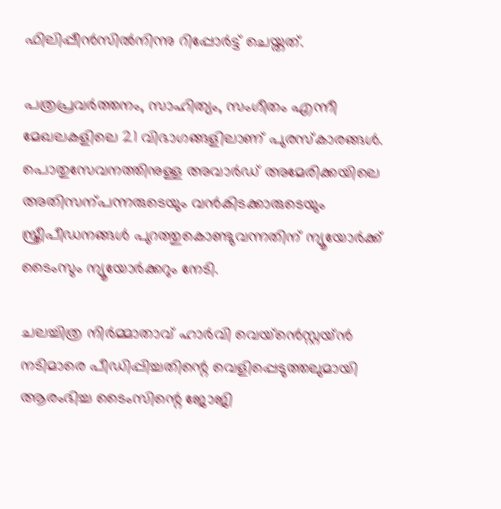ഫിലിപ്പീൻസിൽനിന്നു റിപ്പോർട്ട് ചെയ്തത്.

പത്രപ്രവർത്തനം, സാഹിത്യം, സംഗീതം എന്നീ മേഖലകളിലെ 21 വിഭാഗങ്ങളിലാണ് പുരസ്കാരങ്ങൾ. പൊതുസേവനത്തിനുള്ള അവാർഡ് അമേരിക്കയിലെ അതിസന്പന്നരുടെയും വൻകിടക്കാരുടെയും സ്ത്രീപീഡനങ്ങൾ പുറത്തുകൊണ്ടുവന്നതിന് ന്യൂയോർക്ക് ടൈംസും ന്യൂയോർക്കറും നേടി.

ചലച്ചിത്ര നിർമ്മാതാവ് ഹാർവി വെയ്ൻെസ്റ്റയ്ൻ നടിമാരെ പീഡിപ്പിച്ചതിന്റെ വെളിപ്പെടുത്തലുമായി ആരംഭിച്ച ടൈംസിന്റെ ജോജി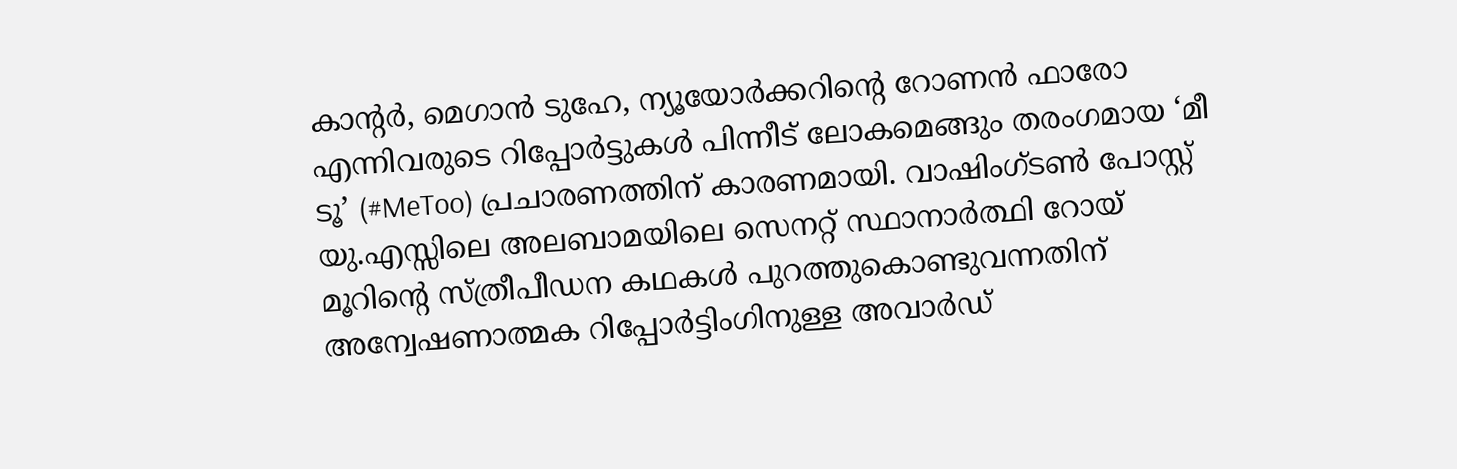കാന്റർ, മെഗാൻ ടുഹേ, ന്യൂയോർക്കറിന്റെ റോണൻ ഫാരോ എന്നിവരുടെ റിപ്പോർട്ടുകൾ പിന്നീട് ലോകമെങ്ങും തരംഗമായ ‘മീ ടൂ’ (#MeToo) പ്രചാരണത്തിന് കാരണമായി. വാഷിംഗ്ടൺ പോസ്റ്റ് യു.എസ്സിലെ അലബാമയിലെ സെനറ്റ് സ്ഥാനാ‍‍ർത്ഥി റോയ് മൂറിന്റെ സ്ത്രീപീഡന കഥകൾ പുറത്തുകൊണ്ടുവന്നതിന് അന്വേഷണാത്മക റിപ്പോർട്ടിംഗിനുള്ള അവാർഡ്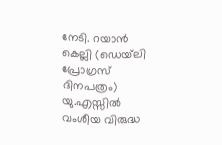നേടി. റയാൻ കെല്ലി (ഡെയ്‍ലി പ്രോഗ്രസ് ദിനപത്രം) യു.എസ്സിൽ വംശീയ വിരുദ്ധ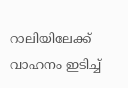റാലിയിലേക്ക് വാഹനം ഇടിച്ച്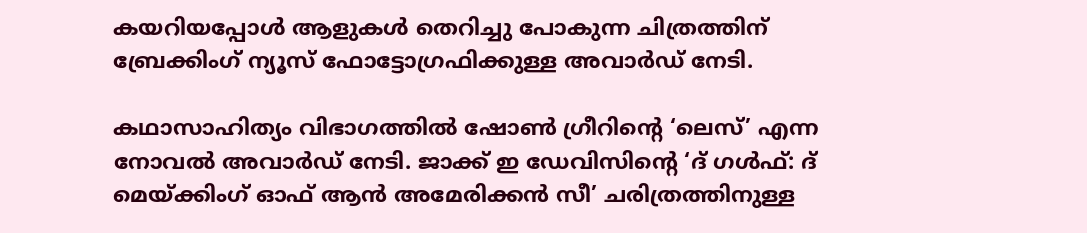കയറിയപ്പോൾ ആളുകൾ തെറിച്ചു പോകുന്ന ചിത്രത്തിന് ബ്രേക്കിംഗ് ന്യൂസ് ഫോട്ടോഗ്രഫിക്കുള്ള അവാർഡ് നേടി.

കഥാസാഹിത്യം വിഭാഗത്തിൽ ഷോൺ ഗ്രീറിന്റെ ‘ലെസ്’ എന്ന നോവൽ അവാർഡ് നേടി. ജാക്ക് ഇ ഡേവിസിന്റെ ‘ദ് ഗൾഫ്: ദ് മെയ്ക്കിംഗ് ഓഫ് ആൻ അമേരിക്കൻ സീ’ ചരിത്രത്തിനുള്ള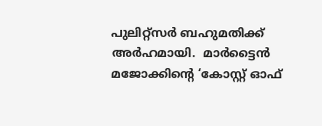പുലിറ്റ്സർ ബഹുമതിക്ക് അർഹമായി.  മാർട്ടൈൻ മജോക്കിന്റെ ‘കോസ്റ്റ് ഓഫ്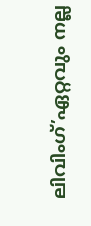ലിവിംഗ്’ഏറ്റവും നല്ല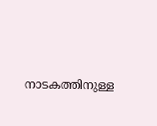നാടകത്തിനുള്ള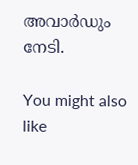അവാർഡും നേടി.

You might also like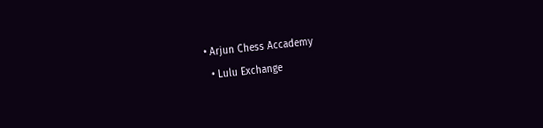• Arjun Chess Accademy
  • Lulu Exchange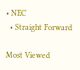• NEC
  • Straight Forward

Most Viewed